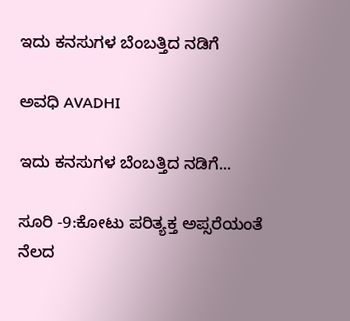ಇದು ಕನಸುಗಳ ಬೆಂಬತ್ತಿದ ನಡಿಗೆ‍

ಅವಧಿ AVADHI

ಇದು ಕನಸುಗಳ ಬೆಂಬತ್ತಿದ ನಡಿಗೆ...

ಸೂರಿ -9:ಕೋಟು ಪರಿತ್ಯಕ್ತ ಅಪ್ಸರೆಯಂತೆ ನೆಲದ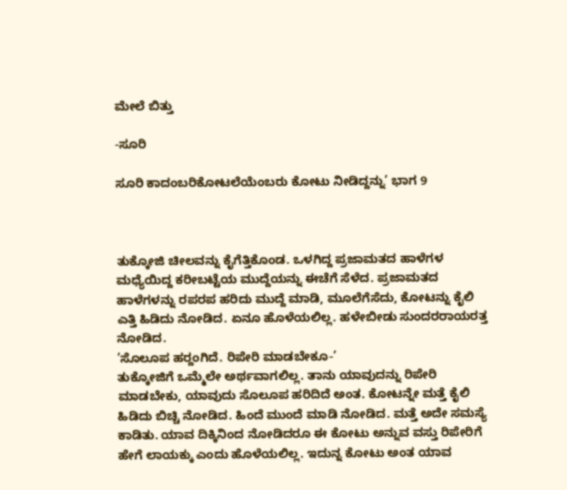ಮೇಲೆ ಬಿತ್ತು

-ಸೂರಿ

ಸೂರಿ ಕಾದಂಬರಿಕೋಟಲೆಯೆಂಬರು ಕೋಟು ನೀಡಿದ್ದನ್ನು’ ಭಾಗ 9



ತುಕ್ಕೋಜಿ ಚೀಲವನ್ನು ಕೈಗೆತ್ತಿಕೊಂಡ. ಒಳಗಿದ್ದ ಪ್ರಜಾಮತದ ಹಾಳೆಗಳ ಮಧ್ಯೆಯಿದ್ದ ಕರೀಬಟ್ಟೆಯ ಮುದ್ದೆಯನ್ನು ಈಚೆಗೆ ಸೆಳೆದ. ಪ್ರಜಾಮತದ ಹಾಳೆಗಳನ್ನು ರಪರಪ ಹರಿದು ಮುದ್ದೆ ಮಾಡಿ, ಮೂಲೆಗೆಸೆದು, ಕೋಟನ್ನು ಕೈಲಿ ಎತ್ತಿ ಹಿಡಿದು ನೋಡಿದ. ಏನೂ ಹೊಳೆಯಲಿಲ್ಲ. ಹಳೇಬೀಡು ಸುಂದರರಾಯರತ್ತ ನೋಡಿದ.
’ಸೊಲೂಪ ಹರ‍್ದಂಗಿದೆ. ರಿಪೇರಿ ಮಾಡಬೇಕೂ-’
ತುಕ್ಕೋಜಿಗೆ ಒಮ್ಮೆಲೇ ಅರ್ಥವಾಗಲಿಲ್ಲ. ತಾನು ಯಾವುದನ್ನು ರಿಪೇರಿ ಮಾಡಬೇಕು, ಯಾವುದು ಸೊಲೂಪ ಹರಿದಿದೆ ಅಂತ. ಕೋಟನ್ನೇ ಮತ್ತೆ ಕೈಲಿ ಹಿಡಿದು ಬಿಚ್ಚಿ ನೋಡಿದ. ಹಿಂದೆ ಮುಂದೆ ಮಾಡಿ ನೋಡಿದ. ಮತ್ತೆ ಅದೇ ಸಮಸ್ಯೆ ಕಾಡಿತು. ಯಾವ ದಿಕ್ಕಿನಿಂದ ನೋಡಿದರೂ ಈ ಕೋಟು ಅನ್ನುವ ವಸ್ತು ರಿಪೇರಿಗೆ ಹೇಗೆ ಲಾಯಕ್ಕು ಎಂದು ಹೊಳೆಯಲಿಲ್ಲ. ಇದುನ್ನ ಕೋಟು ಅಂತ ಯಾವ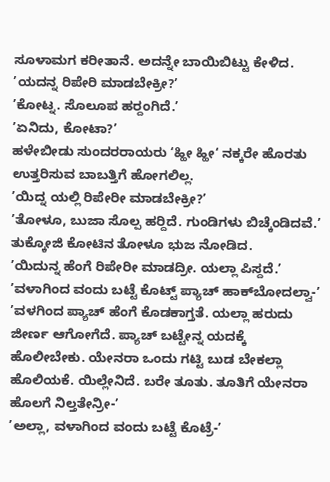ಸೂಳಾಮಗ ಕರೀತಾನೆ. ಅದನ್ನೇ ಬಾಯಿಬಿಟ್ಟು ಕೇಳಿದ.
’ಯದನ್ನ ರಿಪೇರಿ ಮಾಡಬೇಕ್ರೀ?’
’ಕೋಟ್ನ. ಸೊಲೂಪ ಹರ‍್ದಂಗಿದೆ.’
’ಏನಿದು, ಕೋಟಾ?’
ಹಳೇಬೀಡು ಸುಂದರರಾಯರು ‘ಹ್ಹೀ ಹ್ಹೀ‘ ನಕ್ಕರೇ ಹೊರತು ಉತ್ತರಿಸುವ ಬಾಬತ್ತಿಗೆ ಹೋಗಲಿಲ್ಲ.
’ಯಿದ್ನ ಯಲ್ಲಿ ರಿಪೇರೀ ಮಾಡಬೇಕ್ರೀ?’
’ತೋಳೂ, ಬುಜಾ ಸೊಲ್ಪ ಹರ‍್ದಿದೆ. ಗುಂಡಿಗಳು ಬಿಚ್ಕೆಂಡಿದವೆ.’
ತುಕ್ಕೋಜಿ ಕೋಟಿನ ತೋಳೂ ಭುಜ ನೋಡಿದ.
’ಯಿದುನ್ನ ಹೆಂಗೆ ರಿಪೇರೀ ಮಾಡದ್ರೀ. ಯಲ್ಲಾ ಪಿಸ್ದದೆ.’
’ವಳಾಗಿಂದ ವಂದು ಬಟ್ಟೆ ಕೊಟ್ಟ್ ಪ್ಯಾಚ್ ಹಾಕ್‌ಬೋದಲ್ವಾ-’
’ವಳಗಿಂದ ಪ್ಯಾಚ್ ಹೆಂಗೆ ಕೊಡಕಾಗ್ತತೆ. ಯಲ್ಲಾ ಹರುದು ಜೀರ್ಣ ಆಗೋಗೆದೆ. ಪ್ಯಾಚ್ ಬಟ್ಟೇನ್ನ ಯದಕ್ಕೆ ಹೊಲೀಬೇಕು. ಯೇನರಾ ಒಂದು ಗಟ್ಟಿ ಬುಡ ಬೇಕಲ್ಲಾ ಹೊಲಿಯಕೆ. ಯಿಲ್ಲೇನಿದೆ. ಬರೇ ತೂತು. ತೂತಿಗೆ ಯೇನರಾ ಹೊಲಗೆ ನಿಲ್ತತೇನ್ರೀ-’
’ಅಲ್ಲಾ, ವಳಾಗಿಂದ ವಂದು ಬಟ್ಟೆ ಕೊಟ್ರೆ-’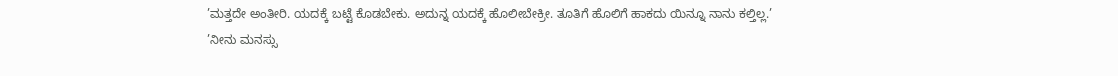’ಮತ್ತದೇ ಅಂತೀರಿ. ಯದಕ್ಕೆ ಬಟ್ಟೆ ಕೊಡಬೇಕು. ಅದುನ್ನ ಯದಕ್ಕೆ ಹೊಲೀಬೇಕ್ರೀ. ತೂತಿಗೆ ಹೊಲಿಗೆ ಹಾಕದು ಯಿನ್ನೂ ನಾನು ಕಲ್ತಿಲ್ಲ.’
’ನೀನು ಮನಸ್ಸು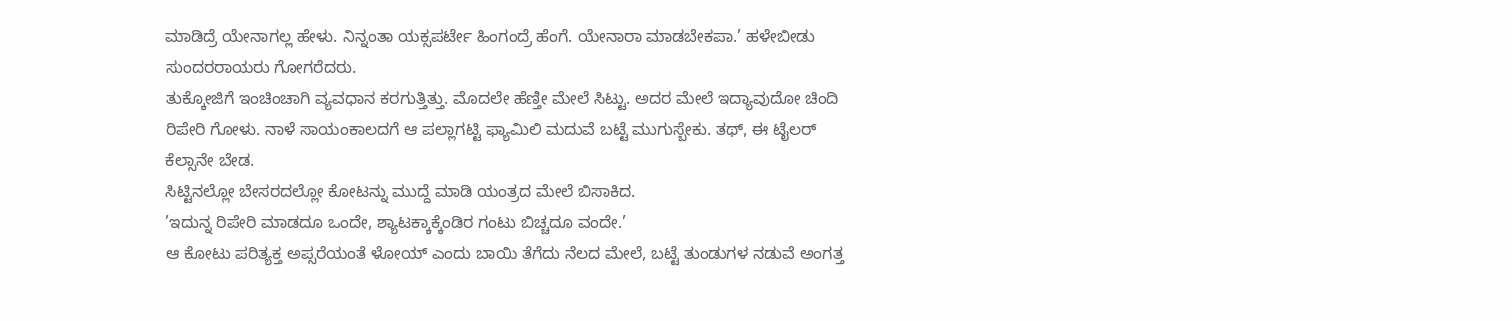ಮಾಡಿದ್ರೆ ಯೇನಾಗಲ್ಲ ಹೇಳು. ನಿನ್ನಂತಾ ಯಕ್ಸಪರ್ಟೇ ಹಿಂಗಂದ್ರೆ ಹೆಂಗೆ. ಯೇನಾರಾ ಮಾಡಬೇಕಪಾ.’ ಹಳೇಬೀಡು ಸುಂದರರಾಯರು ಗೋಗರೆದರು.
ತುಕ್ಕೋಜಿಗೆ ಇಂಚಿಂಚಾಗಿ ವ್ಯವಧಾನ ಕರಗುತ್ತಿತ್ತು. ಮೊದಲೇ ಹೆಣ್ತೀ ಮೇಲೆ ಸಿಟ್ಟು. ಅದರ ಮೇಲೆ ಇದ್ಯಾವುದೋ ಚಿಂದಿ ರಿಪೇರಿ ಗೋಳು. ನಾಳೆ ಸಾಯಂಕಾಲದಗೆ ಆ ಪಲ್ಲಾಗಟ್ಟಿ ಫ್ಯಾಮಿಲಿ ಮದುವೆ ಬಟ್ಟೆ ಮುಗುಸ್ಬೇಕು. ತಥ್, ಈ ಟೈಲರ್ ಕೆಲ್ಸಾನೇ ಬೇಡ.
ಸಿಟ್ಟಿನಲ್ಲೋ ಬೇಸರದಲ್ಲೋ ಕೋಟನ್ನು ಮುದ್ದೆ ಮಾಡಿ ಯಂತ್ರದ ಮೇಲೆ ಬಿಸಾಕಿದ.
’ಇದುನ್ನ ರಿಪೇರಿ ಮಾಡದೂ ಒಂದೇ, ಶ್ಯಾಟಕ್ಕಾಕ್ಕೆಂಡಿರ ಗಂಟು ಬಿಚ್ಚದೂ ವಂದೇ.’
ಆ ಕೋಟು ಪರಿತ್ಯಕ್ತ ಅಪ್ಸರೆಯಂತೆ ಳೋಯ್ ಎಂದು ಬಾಯಿ ತೆಗೆದು ನೆಲದ ಮೇಲೆ, ಬಟ್ಟೆ ತುಂಡುಗಳ ನಡುವೆ ಅಂಗತ್ತ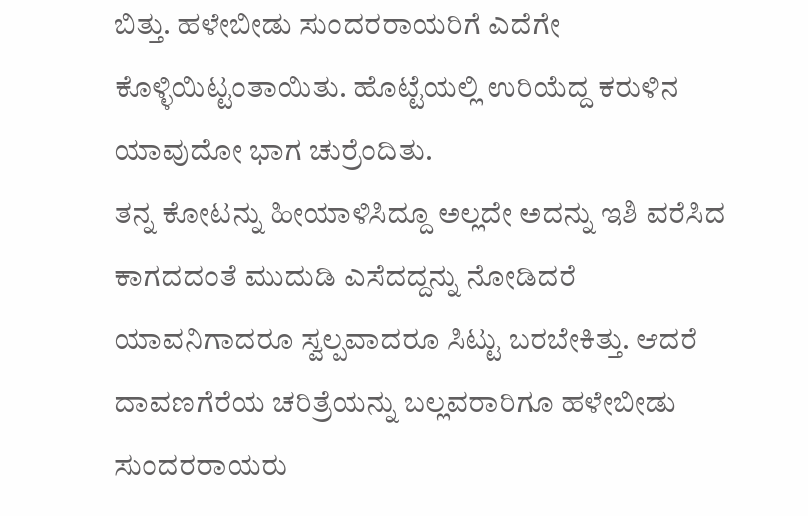ಬಿತ್ತು. ಹಳೇಬೀಡು ಸುಂದರರಾಯರಿಗೆ ಎದೆಗೇ ಕೊಳ್ಳಿಯಿಟ್ಟಂತಾಯಿತು. ಹೊಟ್ಟೆಯಲ್ಲಿ ಉರಿಯೆದ್ದ ಕರುಳಿನ ಯಾವುದೋ ಭಾಗ ಚುರ್ರೆಂದಿತು.
ತನ್ನ ಕೋಟನ್ನು ಹೀಯಾಳಿಸಿದ್ದೂ ಅಲ್ಲದೇ ಅದನ್ನು ಇಶಿ ವರೆಸಿದ ಕಾಗದದಂತೆ ಮುದುಡಿ ಎಸೆದದ್ದನ್ನು ನೋಡಿದರೆ ಯಾವನಿಗಾದರೂ ಸ್ವಲ್ಪವಾದರೂ ಸಿಟ್ಟು ಬರಬೇಕಿತ್ತು. ಆದರೆ ದಾವಣಗೆರೆಯ ಚರಿತ್ರೆಯನ್ನು ಬಲ್ಲವರಾರಿಗೂ ಹಳೇಬೀಡು ಸುಂದರರಾಯರು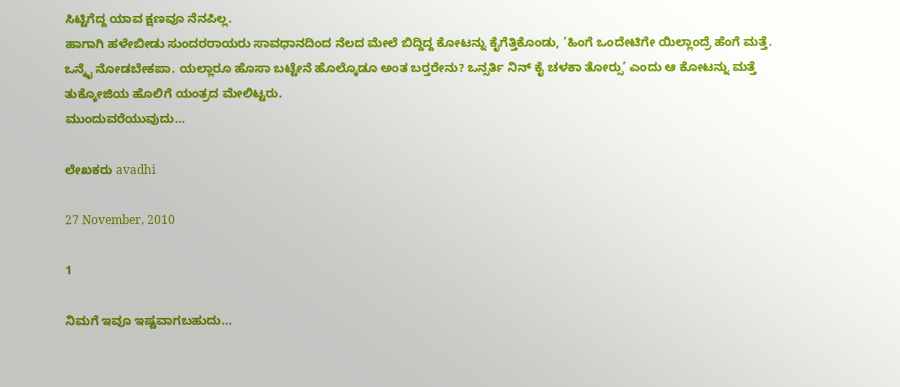ಸಿಟ್ಟಿಗೆದ್ದ ಯಾವ ಕ್ಷಣವೂ ನೆನಪಿಲ್ಲ.
ಹಾಗಾಗಿ ಹಳೇಬೀಡು ಸುಂದರರಾಯರು ಸಾವಧಾನದಿಂದ ನೆಲದ ಮೇಲೆ ಬಿದ್ದಿದ್ದ ಕೋಟನ್ನು ಕೈಗೆತ್ತಿಕೊಂಡು, ’ಹಿಂಗೆ ಒಂದೇಟಿಗೇ ಯಿಲ್ಲಾಂದ್ರೆ ಹೆಂಗೆ ಮತ್ತೆ. ಒನ್ಕೈ ನೋಡಬೇಕಪಾ. ಯಲ್ಲಾರೂ ಹೊಸಾ ಬಟ್ಟೇನೆ ಹೊಲ್ಕೊಡೂ ಅಂತ ಬರ‍್ತರೇನು? ಒನ್ಸರ್ತಿ ನಿನ್ ಕೈ ಚಳಕಾ ತೋರ‍್ಸು’ ಎಂದು ಆ ಕೋಟನ್ನು ಮತ್ತೆ ತುಕ್ಕೋಜಿಯ ಹೊಲಿಗೆ ಯಂತ್ರದ ಮೇಲಿಟ್ಟರು.
ಮುಂದುವರೆಯುವುದು…

ಲೇಖಕರು avadhi

27 November, 2010

1

ನಿಮಗೆ ಇವೂ ಇಷ್ಟವಾಗಬಹುದು…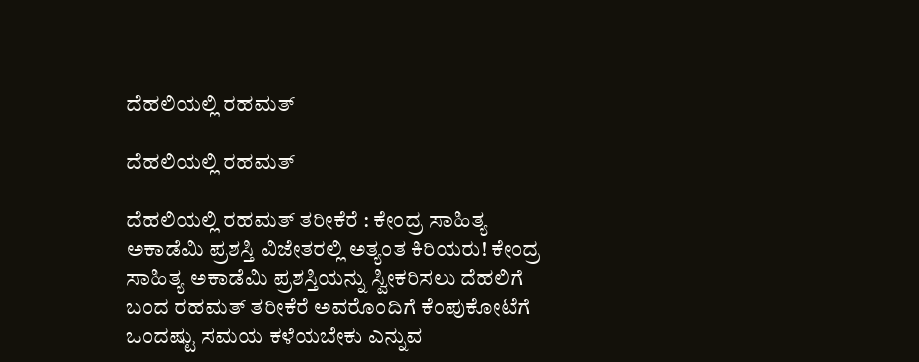ದೆಹಲಿಯಲ್ಲಿ ರಹಮತ್

ದೆಹಲಿಯಲ್ಲಿ ರಹಮತ್

ದೆಹಲಿಯಲ್ಲಿ ರಹಮತ್ ತರೀಕೆರೆ : ಕೇಂದ್ರ ಸಾಹಿತ್ಯ ಅಕಾಡೆಮಿ ಪ್ರಶಸ್ತಿ ವಿಜೇತರಲ್ಲಿ ಅತ್ಯಂತ ಕಿರಿಯರು! ಕೇಂದ್ರ ಸಾಹಿತ್ಯ ಅಕಾಡೆಮಿ ಪ್ರಶಸ್ತಿಯನ್ನು ಸ್ವೀಕರಿಸಲು ದೆಹಲಿಗೆ ಬಂದ ರಹಮತ್ ತರೀಕೆರೆ ಅವರೊಂದಿಗೆ ಕೆಂಪುಕೋಟೆಗೆ ಒಂದಷ್ಟು ಸಮಯ ಕಳೆಯಬೇಕು ಎನ್ನುವ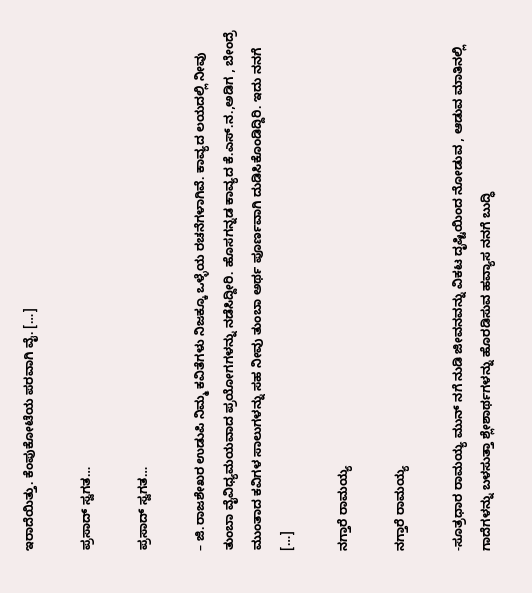ಇರಾದೆಯಿತ್ತು. ಕೆಂಪುಕೋಟೆಯ ಪರವಾಗಿ ವೈ. […]

ಪ್ರಸಾದ್ ಸ್ವಗತ…

ಪ್ರಸಾದ್ ಸ್ವಗತ…

– ಜಿ.ರಾಜಶೇಖರ ಉಡುಪಿ ನಿಮ್ಮ ಕವಿತೆಗಳು ನಿಜಕ್ಕೂ ಒಳ್ಳೆಯ ರಚನೆಗಳಾಗಿವೆ. ಕಾವ್ಯದ ಲಯದಲ್ಲಿ ನೀವು ತುಂಬಾ ವೈವಿಧ್ಯಮಯವಾದ ಪ್ರಯೋಗಗಳನ್ನು ನಡೆಸಿದ್ದೀರಿ. ಹೊಸಗನ್ನಡ ಕಾವ್ಯದ ಕೆ.ಎಸ್.ನ.,ಅಡಿಗ , ಬೇಂದ್ರೆ ಮುಂತಾದ ಕವಿಗಳ ಸಾಲುಗಳನ್ನು ಸಹ ನೀವು ತುಂಬಾ ಅರ್ಥ ಪೂರ್ಣವಾಗಿ ದುಡಿಸಿಕೊಂಡಿದ್ದಿರಿ. ಇದು ನನಗೆ […]

ನಗ್ತಾರೆ ರಾಮಯ್ಯ

ನಗ್ತಾರೆ ರಾಮಯ್ಯ

-ಸೂತ್ರಧಾರ ರಾಮಯ್ಯ ಮುನ್ ನಗೆ ನುಡಿ ಜೀವನವನ್ನು ವಿಕಟ ದೃಷ್ಟಿಯಿಂದ ನೋಡುವ , ಆಡುವ ಮಾತಿನಲ್ಲಿ ಗಾದೆಗಳನ್ನು ಬಳಸುತ್ತಾ ಶ್ಲೇಶಾರ್ಥಗಳನ್ನು ಹೊರಡಿಸುವ ಹವ್ಯಾಸ ನನಗೆ ಬುದ್ಧಿ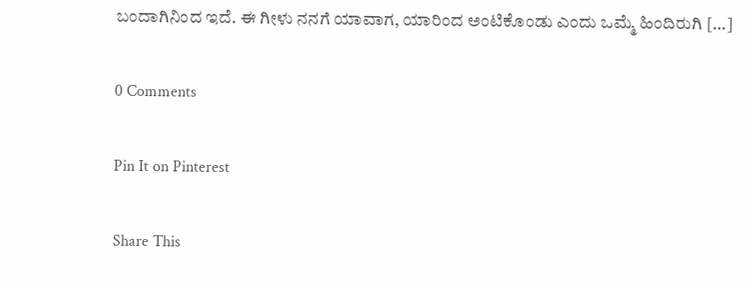ಬಂದಾಗಿನಿಂದ ಇದೆ. ಈ ಗೀಳು ನನಗೆ ಯಾವಾಗ, ಯಾರಿಂದ ಅಂಟಿಕೊಂಡು ಎಂದು ಒಮ್ಮೆ ಹಿಂದಿರುಗಿ […]

0 Comments

Pin It on Pinterest

Share This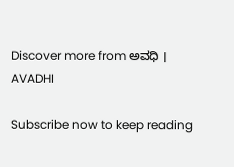Discover more from ಅವಧಿ । AVADHI

Subscribe now to keep reading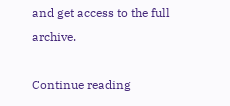and get access to the full archive.

Continue reading